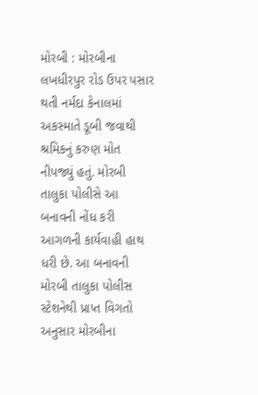મોરબી : મોરબીના લખધીરપુર રોડ ઉપર પસાર થતી નર્મદા કેનાલમાં અકસ્માતે ડૂબી જવાથી શ્રમિકનું કરુણ મોત નીપજ્યું હતું. મોરબી તાલુકા પોલીસે આ બનાવની નોંધ કરી આગળની કાર્યવાહી હાથ ધરી છે. આ બનાવની મોરબી તાલુકા પોલીસ સ્ટેશનેથી પ્રાપ્ત વિગતો અનુસાર મોરબીના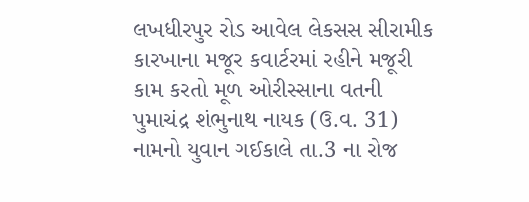લખધીરપુર રોડ આવેલ લેકસસ સીરામીક કારખાના મજૂર કવાર્ટરમાં રહીને મજૂરી કામ કરતો મૂળ ઓરીસ્સાના વતની પુમાચંદ્ર શંભુનાથ નાયક (ઉ.વ. 31) નામનો યુવાન ગઈકાલે તા.3 ના રોજ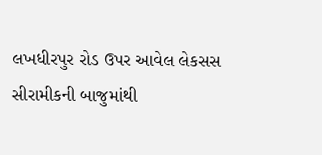લખધીરપુર રોડ ઉપર આવેલ લેકસસ સીરામીકની બાજુમાંથી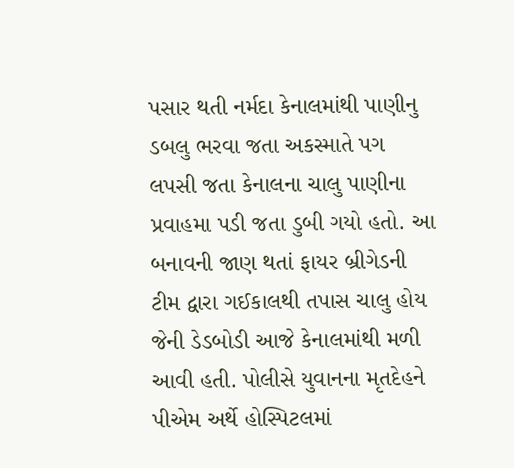પસાર થતી નર્મદા કેનાલમાંથી પાણીનુ ડબલુ ભરવા જતા અકસ્માતે પગ લપસી જતા કેનાલના ચાલુ પાણીના પ્રવાહમા પડી જતા ડુબી ગયો હતો. આ બનાવની જાણ થતાં ફાયર બ્રીગેડની ટીમ દ્વારા ગઈકાલથી તપાસ ચાલુ હોય જેની ડેડબોડી આજે કેનાલમાંથી મળી આવી હતી. પોલીસે યુવાનના મૃતદેહને પીએમ અર્થે હોસ્પિટલમાં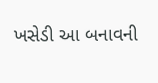ખસેડી આ બનાવની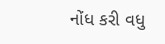નોંધ કરી વધુ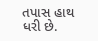તપાસ હાથ ધરી છે.